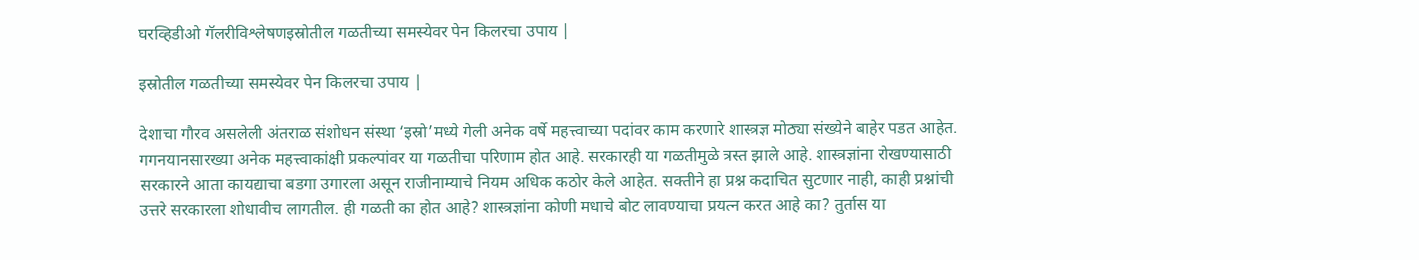घरव्हिडीओ गॅलरीविश्लेषणइस्रोतील गळतीच्या समस्येवर पेन किलरचा उपाय |

इस्रोतील गळतीच्या समस्येवर पेन किलरचा उपाय |

देशाचा गौरव असलेली अंतराळ संशोधन संस्था ‘इस्रो’मध्ये गेली अनेक वर्षे महत्त्वाच्या पदांवर काम करणारे शास्त्रज्ञ मोठ्या संख्येने बाहेर पडत आहेत. गगनयानसारख्या अनेक महत्त्वाकांक्षी प्रकल्पांवर या गळतीचा परिणाम होत आहे. सरकारही या गळतीमुळे त्रस्त झाले आहे. शास्त्रज्ञांना रोखण्यासाठी सरकारने आता कायद्याचा बडगा उगारला असून राजीनाम्याचे नियम अधिक कठोर केले आहेत. सक्तीने हा प्रश्न कदाचित सुटणार नाही, काही प्रश्नांची उत्तरे सरकारला शोधावीच लागतील. ही गळती का होत आहे? शास्त्रज्ञांना कोणी मधाचे बोट लावण्याचा प्रयत्न करत आहे का? तुर्तास या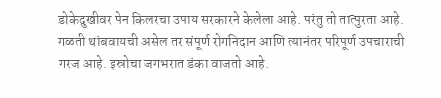डोकेदुखीवर पेन किलरचा उपाय सरकारने केलेला आहे. परंतु तो तात्पुरता आहे. गळती थांबवायची असेल तर संपूर्ण रोगनिदान आणि त्यानंतर परिपूर्ण उपचाराची गरज आहे. इस्रोचा जगभरात डंका वाजतो आहे.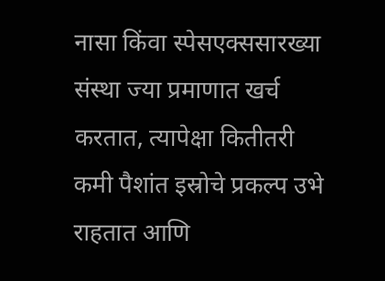नासा किंवा स्पेसएक्ससारख्या संस्था ज्या प्रमाणात खर्च करतात, त्यापेक्षा कितीतरी कमी पैशांत इस्रोचे प्रकल्प उभे राहतात आणि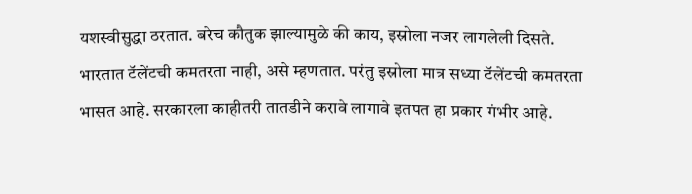यशस्वीसुद्धा ठरतात. बरेच कौतुक झाल्यामुळे की काय, इस्रोला नजर लागलेली दिसते. भारतात टॅलेंटची कमतरता नाही, असे म्हणतात. परंतु इस्रोला मात्र सध्या टॅलेंटची कमतरता भासत आहे. सरकारला काहीतरी तातडीने करावे लागावे इतपत हा प्रकार गंभीर आहे.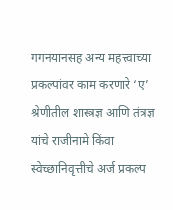गगनयानसह अन्य महत्त्वाच्या प्रकल्पांवर काम करणारे ‘ए’ श्रेणीतील शास्त्रज्ञ आणि तंत्रज्ञ यांचे राजीनामे किंवा स्वेच्छानिवृत्तीचे अर्ज प्रकल्प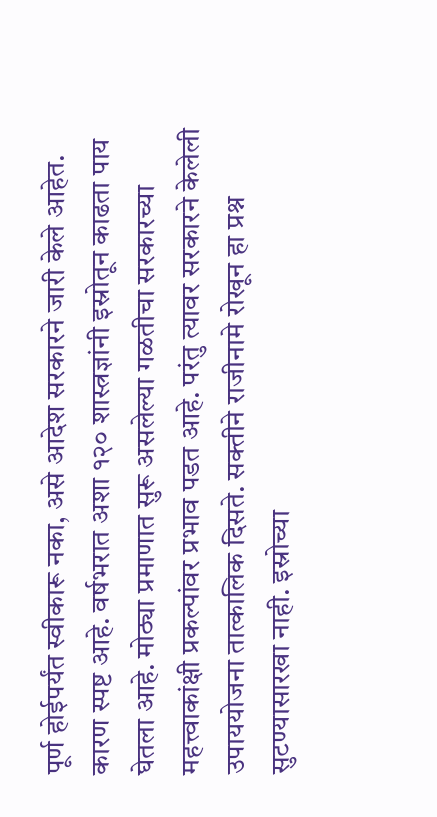पूर्ण होईपर्यंत स्वीकारू नका, असे आदेश सरकारने जारी केले आहेत. कारण स्पष्ट आहे. वर्षभरात अशा १२० शास्त्रज्ञांनी इस्रोतून काढता पाय घेतला आहे. मोठ्या प्रमाणात सुरू असलेल्या गळतीचा सरकारच्या महत्त्वाकांक्षी प्रकल्पांवर प्रभाव पडत आहे. परंतु त्यावर सरकारने केलेली उपाययोजना तात्कालिक दिसते. सक्तीने राजीनामे रोखून हा प्रश्न सुटण्यासारखा नाही. इस्रोच्या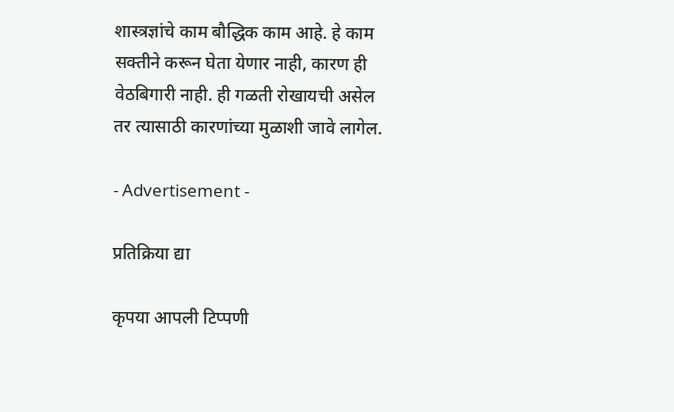शास्त्रज्ञांचे काम बौद्धिक काम आहे. हे काम सक्तीने करून घेता येणार नाही, कारण ही वेठबिगारी नाही. ही गळती रोखायची असेल तर त्यासाठी कारणांच्या मुळाशी जावे लागेल.

- Advertisement -

प्रतिक्रिया द्या

कृपया आपली टिप्पणी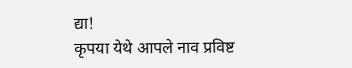द्या!
कृपया येथे आपले नाव प्रविष्ट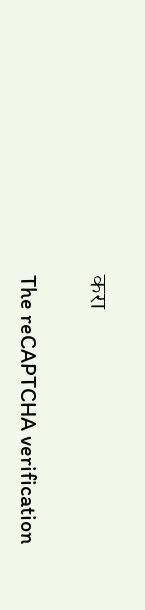करा

The reCAPTCHA verification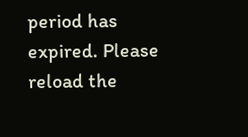period has expired. Please reload the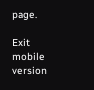page.

Exit mobile version